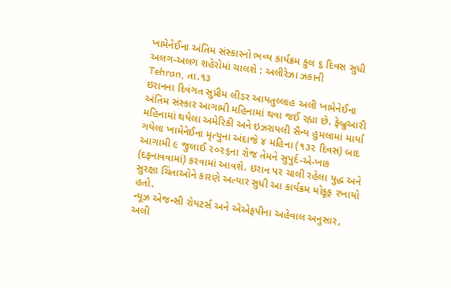ખામેનેઈના અંતિમ સંસ્કારનો ભવ્ય કાર્યક્રમ કુલ ૬ દિવસ સુધી અલગ-અલગ શહેરોમાં ચાલશે : અલીરેઝા ઝકાની
Tehran, તા.૧૩
ઇરાનના દિવંગત સુપ્રીમ લીડર આયતુલ્લાહ અલી ખામેનેઈના અંતિમ સંસ્કાર આગામી મહિનામાં થવા જઈ રહ્યા છે. ફેબ્રુઆરી મહિનામાં થયેલા અમેરિકી અને ઇઝરાયલી સૈન્ય હુમલામાં માર્યા ગયેલા ખામેનેઈના મૃત્યુના અંદાજે ૪ મહિના (૧૩૨ દિવસ) બાદ આગામી ૯ જુલાઈ ૨૦૨૬ના રોજ તેમને સુપુર્દ-એ-ખાક (દફનાવવામાં) કરવામાં આવશે. ઇરાન પર ચાલી રહેલા યુદ્ધ અને સુરક્ષા ચિંતાઓને કારણે અત્યાર સુધી આ કાર્યક્રમ મોકૂફ રખાયો હતો.
ન્યૂઝ એજન્સી રોયટર્સ અને એએફપીના અહેવાલ અનુસાર, અલી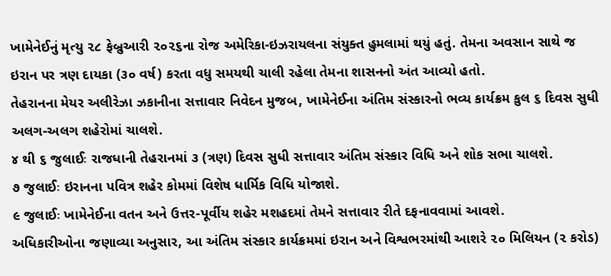ખામેનેઈનું મૃત્યુ ૨૮ ફેબ્રુઆરી ૨૦૨૬ના રોજ અમેરિકા-ઇઝરાયલના સંયુક્ત હુમલામાં થયું હતું. તેમના અવસાન સાથે જ ઇરાન પર ત્રણ દાયકા (૩૦ વર્ષ) કરતા વધુ સમયથી ચાલી રહેલા તેમના શાસનનો અંત આવ્યો હતો.
તેહરાનના મેયર અલીરેઝા ઝકાનીના સત્તાવાર નિવેદન મુજબ, ખામેનેઈના અંતિમ સંસ્કારનો ભવ્ય કાર્યક્રમ કુલ ૬ દિવસ સુધી અલગ-અલગ શહેરોમાં ચાલશે.
૪ થી ૬ જુલાઈઃ રાજધાની તેહરાનમાં ૩ (ત્રણ) દિવસ સુધી સત્તાવાર અંતિમ સંસ્કાર વિધિ અને શોક સભા ચાલશે.
૭ જુલાઈઃ ઇરાનના પવિત્ર શહેર કોમમાં વિશેષ ધાર્મિક વિધિ યોજાશે.
૯ જુલાઈઃ ખામેનેઈના વતન અને ઉત્તર-પૂર્વીય શહેર મશહદમાં તેમને સત્તાવાર રીતે દફનાવવામાં આવશે.
અધિકારીઓના જણાવ્યા અનુસાર, આ અંતિમ સંસ્કાર કાર્યક્રમમાં ઇરાન અને વિશ્વભરમાંથી આશરે ૨૦ મિલિયન (૨ કરોડ)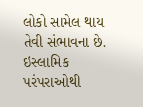લોકો સામેલ થાય તેવી સંભાવના છે.
ઇસ્લામિક પરંપરાઓથી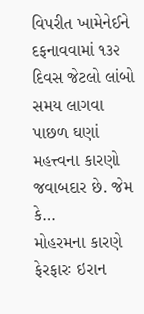વિપરીત ખામેનેઈને દફનાવવામાં ૧૩૨ દિવસ જેટલો લાંબો સમય લાગવા પાછળ ઘણાં મહત્ત્વના કારણો જવાબદાર છે. જેમ કે…
મોહરમના કારણે ફેરફારઃ ઇરાન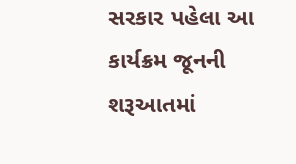સરકાર પહેલા આ કાર્યક્રમ જૂનની શરૂઆતમાં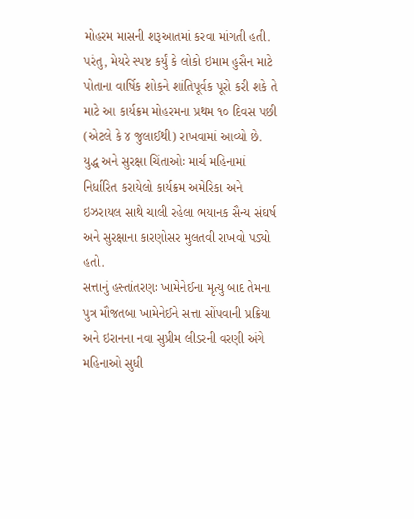મોહરમ માસની શરૂઆતમાં કરવા માંગતી હતી.
પરંતુ, મેયરે સ્પષ્ટ કર્યું કે લોકો ઇમામ હુસૈન માટે પોતાના વાર્ષિક શોકને શાંતિપૂર્વક પૂરો કરી શકે તે માટે આ કાર્યક્રમ મોહરમના પ્રથમ ૧૦ દિવસ પછી (એટલે કે ૪ જુલાઈથી) રાખવામાં આવ્યો છે.
યુદ્ધ અને સુરક્ષા ચિંતાઓઃ માર્ચ મહિનામાં નિર્ધારિત કરાયેલો કાર્યક્રમ અમેરિકા અને ઇઝરાયલ સાથે ચાલી રહેલા ભયાનક સૈન્ય સંઘર્ષ અને સુરક્ષાના કારણોસર મુલતવી રાખવો પડ્યો હતો.
સત્તાનું હસ્તાંતરણઃ ખામેનેઈના મૃત્યુ બાદ તેમના પુત્ર મૌજતબા ખામેનેઈને સત્તા સોંપવાની પ્રક્રિયા અને ઇરાનના નવા સુપ્રીમ લીડરની વરણી અંગે મહિનાઓ સુધી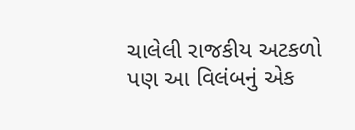ચાલેલી રાજકીય અટકળો પણ આ વિલંબનું એક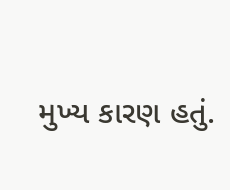મુખ્ય કારણ હતું.